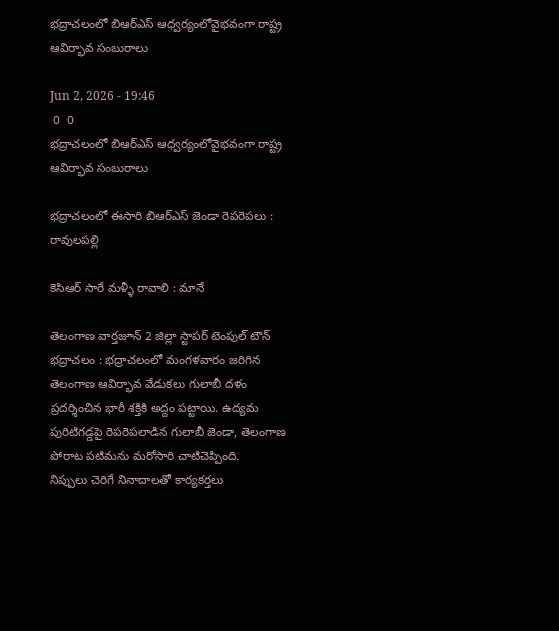భద్రాచలంలో బిఆర్ఎస్ ఆధ్వర్యంలోవైభవంగా రాష్ట్ర ఆవిర్భావ సంబురాలు

Jun 2, 2026 - 19:46
 0  0
భద్రాచలంలో బిఆర్ఎస్ ఆధ్వర్యంలోవైభవంగా రాష్ట్ర ఆవిర్భావ సంబురాలు

భద్రాచలంలో ఈసారి బిఆర్ఎస్ జెండా రెపరెపలు : రావులపల్లి

కెసిఆర్ సారే మళ్ళీ రావాలి : మానే

తెలంగాణ వార్తజూన్ 2 జిల్లా స్టాపర్ టెంపుల్ టౌన్ భద్రాచలం : భద్రాచలంలో మంగళవారం జరిగిన తెలంగాణ ఆవిర్భావ వేడుకలు గులాబీ దళం ప్రదర్శించిన భారీ శక్తికి అద్దం పట్టాయి. ఉద్యమ పురిటిగడ్డపై రెపరెపలాడిన గులాబీ జెండా, తెలంగాణ పోరాట పటిమను మరోసారి చాటిచెప్పింది.
నిప్పులు చెరిగే నినాదాలతో కార్యకర్తలు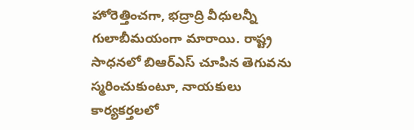హోరెత్తించగా, భద్రాద్రి వీధులన్నీ గులాబీమయంగా మారాయి. రాష్ట్ర సాధనలో బిఆర్ఎస్ చూపిన తెగువను స్మరించుకుంటూ, నాయకులు కార్యకర్తలలో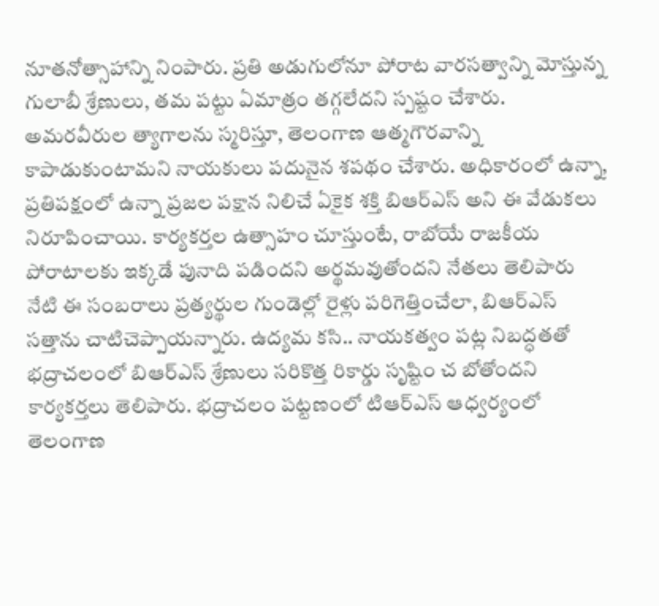నూతనోత్సాహాన్ని నింపారు. ప్రతి అడుగులోనూ పోరాట వారసత్వాన్ని మోస్తున్న గులాబీ శ్రేణులు, తమ పట్టు ఏమాత్రం తగ్గలేదని స్పష్టం చేశారు. అమరవీరుల త్యాగాలను స్మరిస్తూ, తెలంగాణ ఆత్మగౌరవాన్ని కాపాడుకుంటామని నాయకులు పదునైన శపథం చేశారు. అధికారంలో ఉన్నా, ప్రతిపక్షంలో ఉన్నా ప్రజల పక్షాన నిలిచే ఏకైక శక్తి బిఆర్ఎస్ అని ఈ వేడుకలు నిరూపించాయి. కార్యకర్తల ఉత్సాహం చూస్తుంటే, రాబోయే రాజకీయ పోరాటాలకు ఇక్కడే పునాది పడిందని అర్థమవుతోందని నేతలు తెలిపారు నేటి ఈ సంబరాలు ప్రత్యర్థుల గుండెల్లో రైళ్లు పరిగెత్తించేలా, బిఆర్ఎస్ సత్తాను చాటిచెప్పాయన్నారు. ఉద్యమ కసి.. నాయకత్వం పట్ల నిబద్ధతతో భద్రాచలంలో బిఆర్ఎస్ శ్రేణులు సరికొత్త రికార్డు సృష్టిం చ బోతోందని కార్యకర్తలు తెలిపారు. భద్రాచలం పట్టణంలో టిఆర్ఎస్ ఆధ్వర్యంలో తెలంగాణ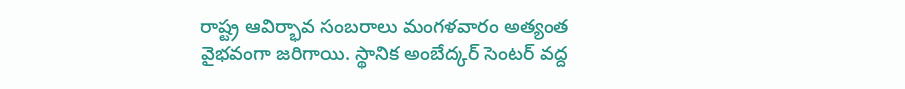రాష్ట్ర ఆవిర్భావ సంబరాలు మంగళవారం అత్యంత వైభవంగా జరిగాయి. స్థానిక అంబేద్కర్ సెంటర్ వద్ద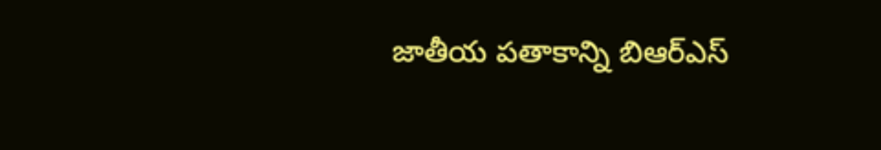జాతీయ పతాకాన్ని బిఆర్ఎస్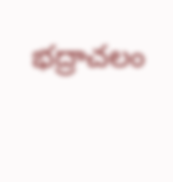భద్రాచలం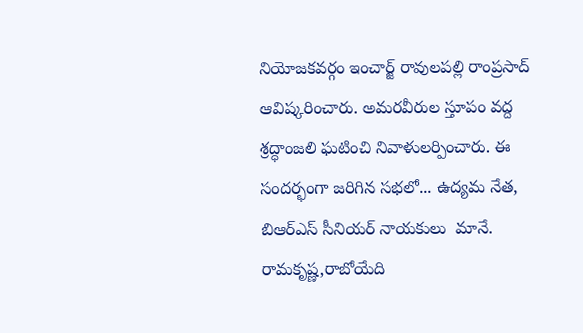నియోజకవర్గం ఇంచార్జ్ రావులపల్లి రాంప్రసాద్ ఆవిష్కరించారు. అమరవీరుల స్తూపం వద్ద శ్రద్ధాంజలి ఘటించి నివాళులర్పించారు. ఈ సందర్భంగా జరిగిన సభలో... ఉద్యమ నేత, బిఆర్ఎస్ సీనియర్ నాయకులు  మానే. రామకృష్ణ,రాబోయేది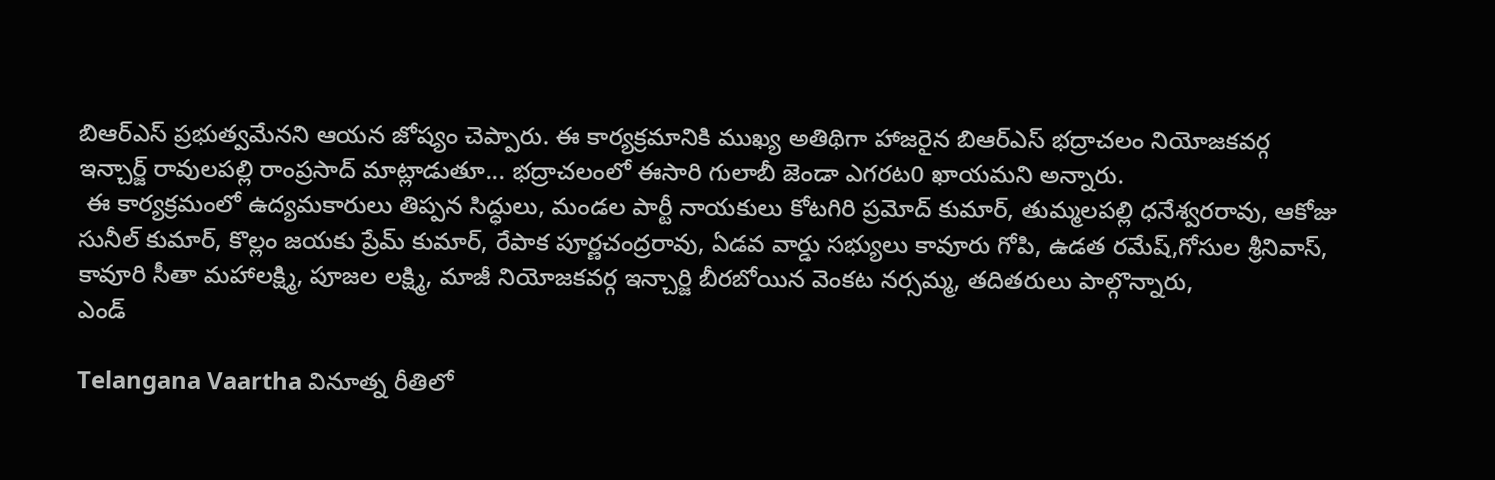బిఆర్ఎస్ ప్రభుత్వమేనని ఆయన జోష్యం చెప్పారు. ఈ కార్యక్రమానికి ముఖ్య అతిథిగా హాజరైన బిఆర్ఎస్ భద్రాచలం నియోజకవర్గ ఇన్చార్జ్ రావులపల్లి రాంప్రసాద్ మాట్లాడుతూ... భద్రాచలంలో ఈసారి గులాబీ జెండా ఎగరట0 ఖాయమని అన్నారు.
 ఈ కార్యక్రమంలో ఉద్యమకారులు తిప్పన సిద్ధులు, మండల పార్టీ నాయకులు కోటగిరి ప్రమోద్ కుమార్, తుమ్మలపల్లి ధనేశ్వరరావు, ఆకోజు సునీల్ కుమార్, కొల్లం జయకు ప్రేమ్ కుమార్, రేపాక పూర్ణచంద్రరావు, ఏడవ వార్డు సభ్యులు కావూరు గోపి, ఉడత రమేష్,గోసుల శ్రీనివాస్, కావూరి సీతా మహాలక్ష్మి, పూజల లక్ష్మి, మాజీ నియోజకవర్గ ఇన్చార్జి బీరబోయిన వెంకట నర్సమ్మ, తదితరులు పాల్గొన్నారు,
ఎండ్

Telangana Vaartha వినూత్న రీతిలో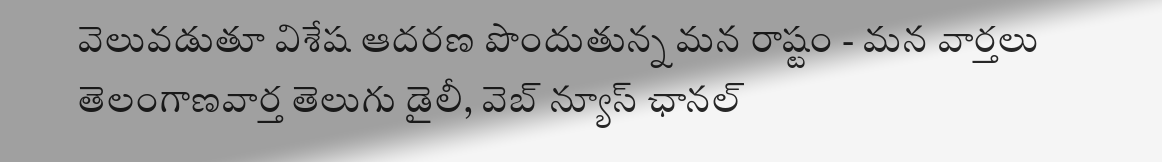వెలువడుతూ విశేష ఆదరణ పొందుతున్న మన రాష్టం - మన వార్తలు తెలంగాణవార్త తెలుగు డైలీ, వెబ్ న్యూస్ ఛానల్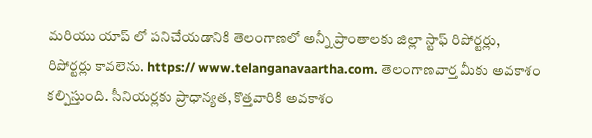మరియు యాప్ లో పనిచేయడానికి తెలంగాణలో అన్నీ ప్రాంతాలకు జిల్లా స్టాఫ్ రిపోర్టర్లు, రిపోర్టర్లు కావలెను. https:// www.telanganavaartha.com. తెలంగాణవార్త మీకు అవకాశం కల్పిస్తుంది. సీనియర్లకు ప్రాధాన్యత, కొత్తవారికి అవకాశం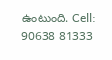ఉంటుంది. Cell: 90638 81333